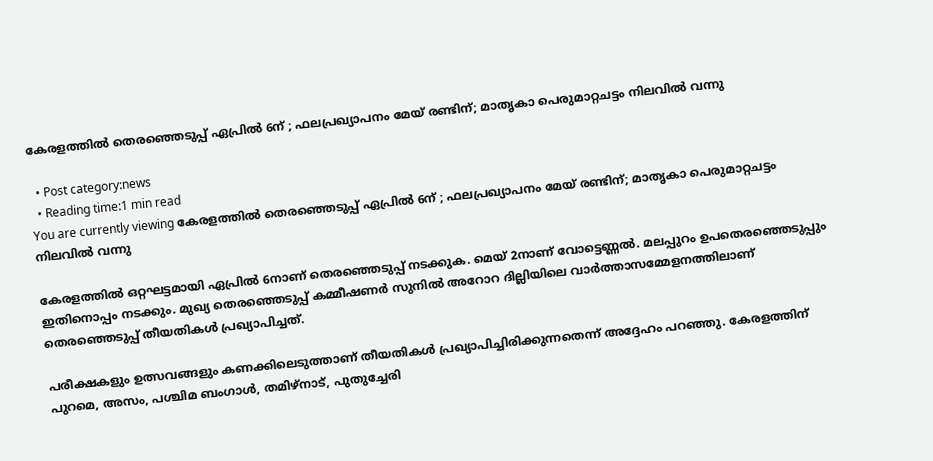കേരളത്തിൽ തെരഞ്ഞെടുപ്പ് ഏപ്രിൽ 6ന് ; ഫലപ്രഖ്യാപനം മേയ് രണ്ടിന്; മാതൃകാ പെരുമാറ്റചട്ടം നിലവിൽ വന്നു

  • Post category:news
  • Reading time:1 min read
You are currently viewing കേരളത്തിൽ തെരഞ്ഞെടുപ്പ് ഏപ്രിൽ 6ന് ; ഫലപ്രഖ്യാപനം മേയ് രണ്ടിന്; മാതൃകാ പെരുമാറ്റചട്ടം നിലവിൽ വന്നു

കേരളത്തിൽ ഒറ്റഘട്ടമായി ഏപ്രിൽ 6നാണ് തെരഞ്ഞെടുപ്പ് നടക്കുക. മെയ് 2നാണ് വോട്ടെണ്ണൽ. മലപ്പുറം ഉപതെരഞ്ഞെടുപ്പും ഇതിനൊപ്പം നടക്കും. മുഖ്യ തെരഞ്ഞെടുപ്പ് കമ്മീഷണർ സുനിൽ അറോറ ദില്ലിയിലെ വാർത്താസമ്മേളനത്തിലാണ് തെരഞ്ഞെടുപ്പ് തീയതികൾ പ്രഖ്യാപിച്ചത്.

പരീക്ഷകളും ഉത്സവങ്ങളും കണക്കിലെടുത്താണ് തീയതികൾ പ്രഖ്യാപിച്ചിരിക്കുന്നതെന്ന് അദ്ദേഹം പറഞ്ഞു. കേരളത്തിന് പുറമെ, അസം, പശ്ചിമ ബംഗാൾ, തമിഴ്‌നാട്, പുതുച്ചേരി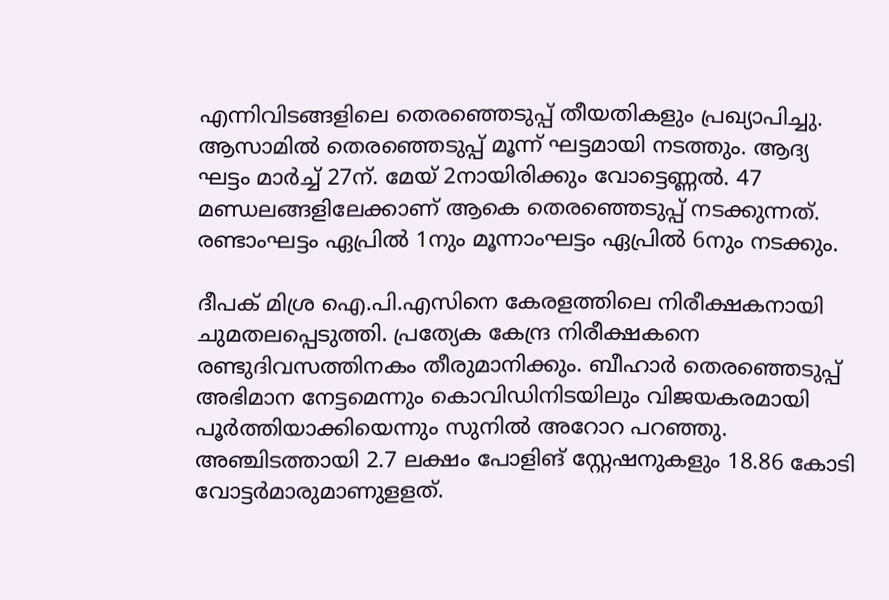എന്നിവിടങ്ങളിലെ തെരഞ്ഞെടുപ്പ് തീയതികളും പ്രഖ്യാപിച്ചു. ആസാമിൽ തെരഞ്ഞെടുപ്പ് മൂന്ന് ഘട്ടമായി നടത്തും. ആദ്യ ഘട്ടം മാർച്ച് 27ന്. മേയ് 2നായിരിക്കും വോട്ടെണ്ണൽ. 47 മണ്ഡലങ്ങളിലേക്കാണ് ആകെ തെരഞ്ഞെടുപ്പ് നടക്കുന്നത്. രണ്ടാംഘട്ടം ഏപ്രിൽ 1നും മൂന്നാംഘട്ടം ഏപ്രിൽ 6നും നടക്കും.

ദീപക് മിശ്ര ഐ.പി.എസിനെ കേരളത്തിലെ നിരീക്ഷകനായി ചുമതലപ്പെടുത്തി. പ്രത്യേക കേന്ദ്ര നിരീക്ഷകനെ രണ്ടുദിവസത്തിനകം തീരുമാനിക്കും. ബീഹാർ തെരഞ്ഞെടുപ്പ് അഭിമാന നേട്ടമെന്നും കൊവിഡിനിടയിലും വിജയകരമായി പൂർത്തിയാക്കിയെന്നും സുനിൽ അറോറ പറഞ്ഞു. അഞ്ചിടത്തായി 2.7 ലക്ഷം പോളിങ് സ്റ്റേഷനുകളും 18.86 കോടി വോട്ടർമാരുമാണുളളത്.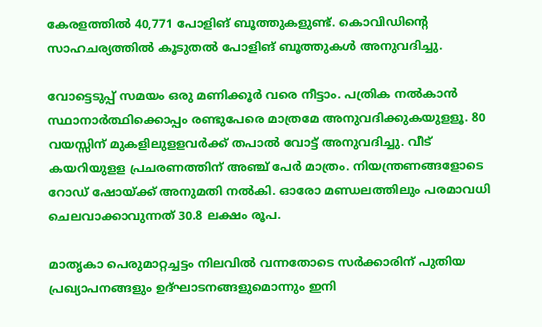കേരളത്തിൽ 40,771 പോളിങ് ബൂത്തുകളുണ്ട്. കൊവിഡിന്‍റെ സാഹചര്യത്തിൽ കൂടുതൽ പോളിങ് ബൂത്തുകൾ അനുവദിച്ചു.

വോട്ടെടുപ്പ് സമയം ഒരു മണിക്കൂർ വരെ നീട്ടാം. പത്രിക നൽകാൻ സ്ഥാനാർത്ഥിക്കൊപ്പം രണ്ടുപേരെ മാത്രമേ അനുവദിക്കുകയുളളൂ. 80 വയസ്സിന് മുകളിലുളളവർക്ക് തപാൽ വോട്ട് അനുവദിച്ചു. വീട് കയറിയുളള പ്രചരണത്തിന് അഞ്ച് പേർ മാത്രം. നിയന്ത്രണങ്ങളോടെ റോഡ് ഷോയ്ക്ക് അനുമതി നൽകി. ഓരോ മണ്ഡലത്തിലും പരമാവധി ചെലവാക്കാവുന്നത് 30.8 ലക്ഷം രൂപ.

മാതൃകാ പെരുമാറ്റച്ചട്ടം നിലവിൽ വന്നതോടെ സർക്കാരിന് പുതിയ പ്രഖ്യാപനങ്ങളും ഉദ്ഘാടനങ്ങളുമൊന്നും ഇനി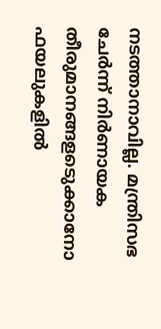നടത്താനാവില്ല. മന്ത്രിസഭ ചേർന്ന് നിർണായക തീരുമാനങ്ങളടെുക്കാനോ ഫയലുകളിൽ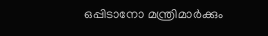ഒപ്പിടാനോ മന്ത്രിമാർക്കും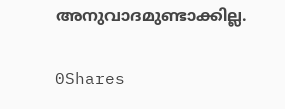അനുവാദമുണ്ടാക്കില്ല.

0Shares